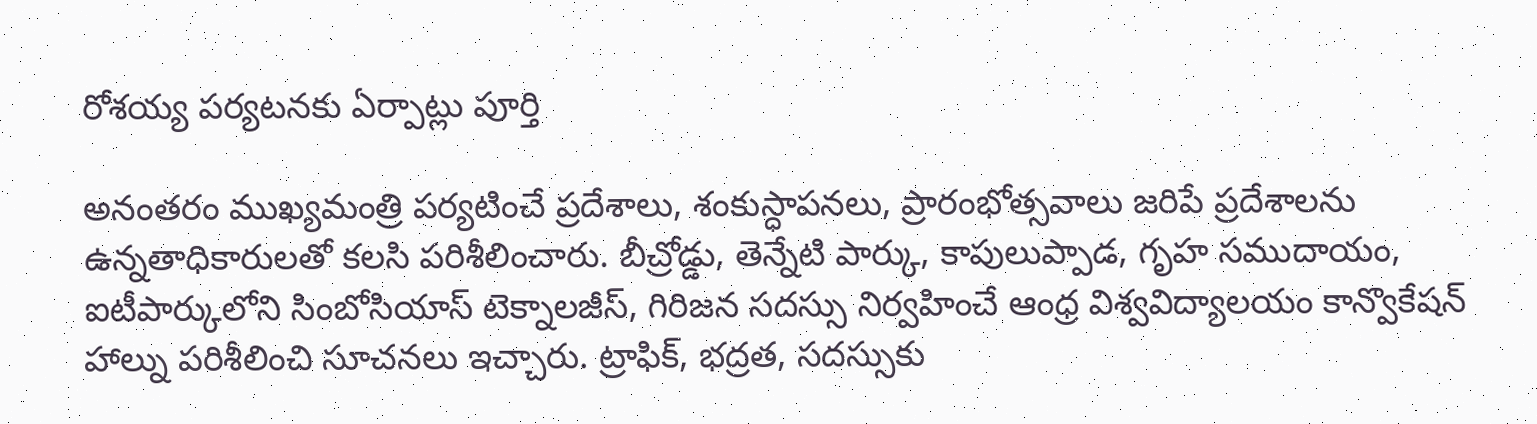రోశయ్య పర్యటనకు ఏర్పాట్లు పూర్తి

అనంతరం ముఖ్యమంత్రి పర్యటించే ప్రదేశాలు, శంకుస్ధాపనలు, ప్రారంభోత్సవాలు జరిపే ప్రదేశాలను ఉన్నతాధికారులతో కలసి పరిశీలించారు. బీచ్రోడ్డు, తెన్నేటి పార్కు, కాపులుప్పాడ, గృహ సముదాయం, ఐటీపార్కులోని సింబోసియాస్ టెక్నాలజీస్, గిరిజన సదస్సు నిర్వహించే ఆంధ్ర విశ్వవిద్యాలయం కాన్వొకేషన్ హాల్ను పరిశీలించి సూచనలు ఇచ్చారు. ట్రాఫిక్, భద్రత, సదస్సుకు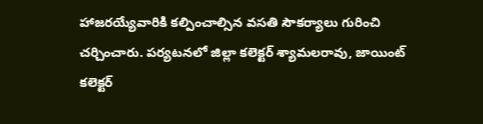హాజరయ్యేవారికి కల్పించాల్సిన వసతి సౌకర్యాలు గురించి చర్చించారు. పర్యటనలో జిల్లా కలెక్టర్ శ్యామలరావు, జాయింట్ కలెక్టర్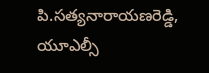పి.సత్యనారాయణరెడ్డి, యూఎల్సీ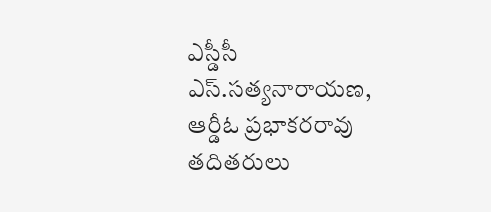ఎస్డీసీ ఎస్.సత్యనారాయణ, ఆర్డీఓ ప్రభాకరరావు తదితరులు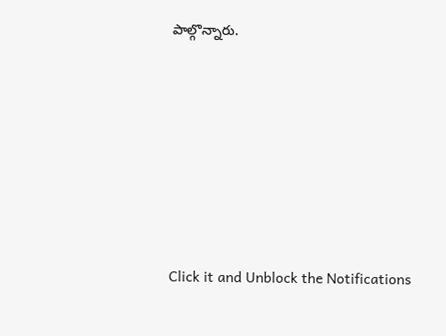పాల్గొన్నారు.












Click it and Unblock the Notifications